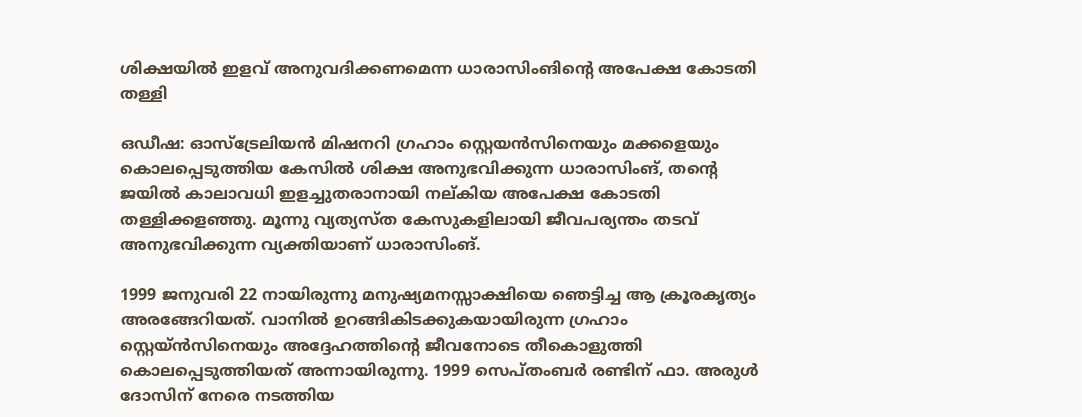ശിക്ഷയില്‍ ഇളവ് അനുവദിക്കണമെന്ന ധാരാസിംങിന്റെ അപേക്ഷ കോടതി തള്ളി

ഒഡീഷ: ഓസ്‌ട്രേലിയന്‍ മിഷനറി ഗ്രഹാം സ്റ്റെയന്‍സിനെയും മക്കളെയും കൊലപ്പെടുത്തിയ കേസില്‍ ശിക്ഷ അനുഭവിക്കുന്ന ധാരാസിംങ്, തന്റെ ജയില്‍ കാലാവധി ഇളച്ചുതരാനായി നല്കിയ അപേക്ഷ കോടതി തള്ളിക്കളഞ്ഞു. മൂന്നു വ്യത്യസ്ത കേസുകളിലായി ജീവപര്യന്തം തടവ് അനുഭവിക്കുന്ന വ്യക്തിയാണ് ധാരാസിംങ്.

1999 ജനുവരി 22 നായിരുന്നു മനുഷ്യമനസ്സാക്ഷിയെ ഞെട്ടിച്ച ആ ക്രൂരകൃത്യം അരങ്ങേറിയത്. വാനില്‍ ഉറങ്ങികിടക്കുകയായിരുന്ന ഗ്രഹാം സ്റ്റെയ്ന്‍സിനെയും അദ്ദേഹത്തിന്റെ ജീവനോടെ തീകൊളുത്തി കൊലപ്പെടുത്തിയത് അന്നായിരുന്നു. 1999 സെപ്തംബര്‍ രണ്ടിന് ഫാ. അരുള്‍ ദോസിന് നേരെ നടത്തിയ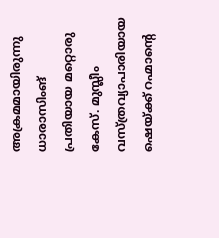അക്രമമായിരുന്നു ധാരാസിംങ് പ്രതിയായ മറ്റൊരു കേസ്. മുസ്ലീം വസ്ത്രവ്യാപാരിയായ ഷെയ്ക്ക് റഹ്മാന്റെ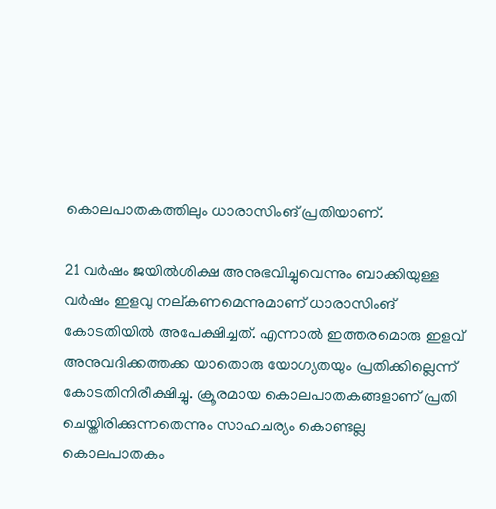കൊലപാതകത്തിലും ധാരാസിംങ് പ്രതിയാണ്.

21 വര്‍ഷം ജയില്‍ശിക്ഷ അനുഭവിച്ചുവെന്നും ബാക്കിയുള്ള വര്‍ഷം ഇളവു നല്കണമെന്നുമാണ് ധാരാസിംങ് കോടതിയില്‍ അപേക്ഷിച്ചത്. എന്നാല്‍ ഇത്തരമൊരു ഇളവ് അനുവദിക്കത്തക്ക യാതൊരു യോഗ്യതയും പ്രതിക്കില്ലെന്ന് കോടതിനിരീക്ഷിച്ചു. ക്രൂരമായ കൊലപാതകങ്ങളാണ് പ്രതി ചെയ്തിരിക്കുന്നതെന്നും സാഹചര്യം കൊണ്ടല്ല കൊലപാതകം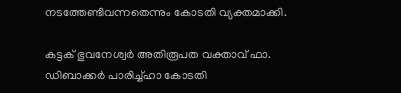നടത്തേണ്ടിവന്നതെന്നും കോടതി വ്യക്തമാക്കി.

കട്ടക് ഭുവനേശ്വര്‍ അതിരൂപത വക്താവ് ഫാ. ഡിബാക്കര്‍ പാരിച്ച്ഹാ കോടതി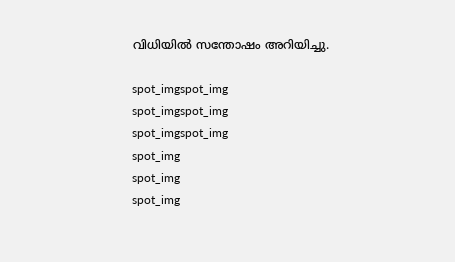വിധിയില്‍ സന്തോഷം അറിയിച്ചു.

spot_imgspot_img
spot_imgspot_img
spot_imgspot_img
spot_img
spot_img
spot_img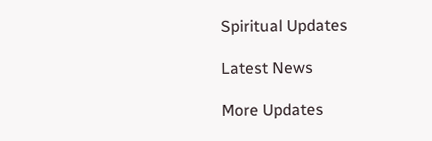Spiritual Updates

Latest News

More Updates